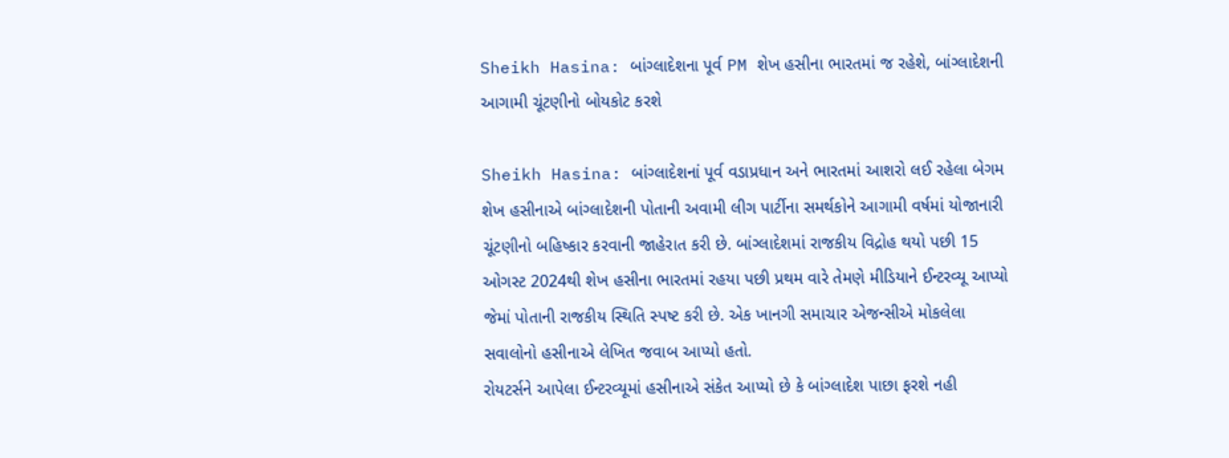Sheikh Hasina: બાંગ્લાદેશના પૂર્વ PM શેખ હસીના ભારતમાં જ રહેશે, બાંગ્લાદેશની આગામી ચૂંટણીનો બોયકોટ કરશે

Sheikh Hasina: બાંગ્લાદેશનાં પૂર્વ વડાપ્રધાન અને ભારતમાં આશરો લઈ રહેલા બેગમ શેખ હસીનાએ બાંગ્લાદેશની પોતાની અવામી લીગ પાર્ટીના સમર્થકોને આગામી વર્ષમાં યોજાનારી ચૂંટણીનો બહિષ્કાર કરવાની જાહેરાત કરી છે. બાંગ્લાદેશમાં રાજકીય વિદ્રોહ થયો પછી 15 ઓગસ્ટ 2024થી શેખ હસીના ભારતમાં રહયા પછી પ્રથમ વારે તેમણે મીડિયાને ઈન્ટરવ્યૂ આપ્યો જેમાં પોતાની રાજકીય સ્થિતિ સ્પષ્ટ કરી છે. એક ખાનગી સમાચાર એજન્સીએ મોકલેલા સવાલોનો હસીનાએ લેખિત જવાબ આપ્યો હતો.
રોયટર્સને આપેલા ઈન્ટરવ્યૂમાં હસીનાએ સંકેત આપ્યો છે કે બાંગ્લાદેશ પાછા ફરશે નહી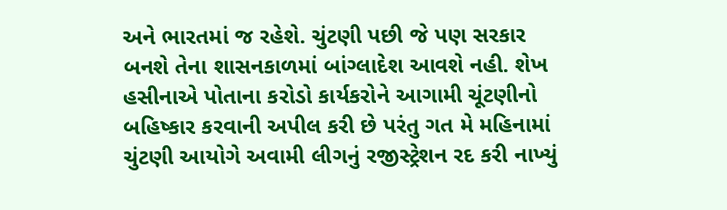અને ભારતમાં જ રહેશે. ચુંટણી પછી જે પણ સરકાર બનશે તેના શાસનકાળમાં બાંગ્લાદેશ આવશે નહી. શેખ હસીનાએ પોતાના કરોડો કાર્યકરોને આગામી ચૂંટણીનો બહિષ્કાર કરવાની અપીલ કરી છે પરંતુ ગત મે મહિનામાં ચુંટણી આયોગે અવામી લીગનું રજીસ્ટ્રેશન રદ કરી નાખ્યું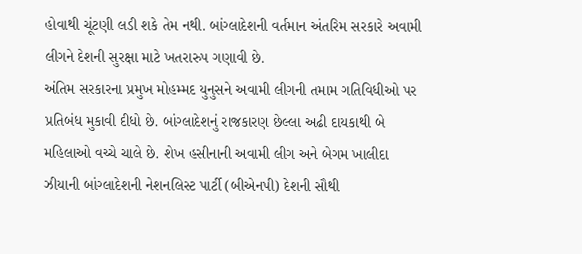હોવાથી ચૂંટણી લડી શકે તેમ નથી. બાંગ્લાદેશની વર્તમાન અંતરિમ સરકારે અવામી લીગને દેશની સુરક્ષા માટે ખતરારુપ ગણાવી છે.
અંતિમ સરકારના પ્રમુખ મોહમ્મદ યુનુસને અવામી લીગની તમામ ગતિવિધીઓ પર પ્રતિબંધ મુકાવી દીધો છે. બાંગ્લાદેશનું રાજકારણ છેલ્લા અઢી દાયકાથી બે મહિલાઓ વચ્ચે ચાલે છે. શેખ હસીનાની અવામી લીગ અને બેગમ ખાલીદા ઝીયાની બાંગ્લાદેશની નેશનલિસ્ટ પાર્ટી (બીએનપી) દેશની સૌથી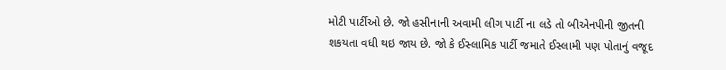મોટી પાર્ટીઓ છે. જો હસીનાની અવામી લીગ પાર્ટી ના લડે તો બીએનપીની જીતની શકયતા વધી થઇ જાય છે. જો કે ઈસ્લામિક પાર્ટી જમાતે ઈસ્લામી પણ પોતાનું વજૂદ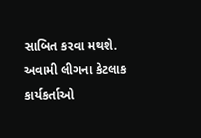સાબિત કરવા મથશે. અવામી લીગના કેટલાક કાર્યકર્તાઓ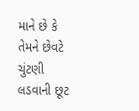માને છે કે તેમને છેવટે ચુંટણી લડવાની છૂટ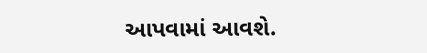આપવામાં આવશે.